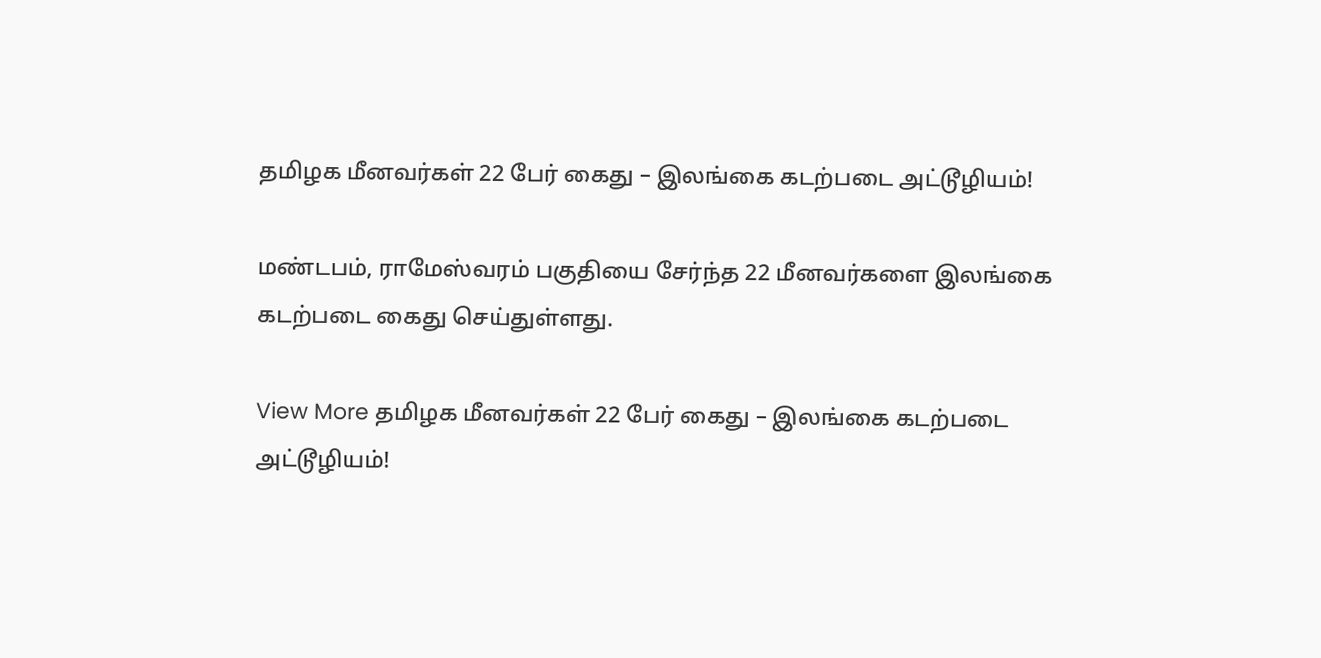தமிழக மீனவர்கள் 22 பேர் கைது – இலங்கை கடற்படை அட்டூழியம்!

மண்டபம், ராமேஸ்வரம் பகுதியை சேர்ந்த 22 மீனவர்களை இலங்கை கடற்படை கைது செய்துள்ளது.

View More தமிழக மீனவர்கள் 22 பேர் கைது – இலங்கை கடற்படை அட்டூழியம்!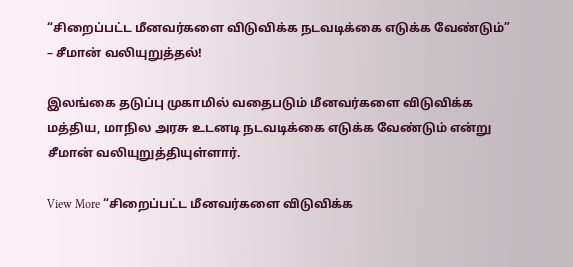“சிறைப்பட்ட மீனவர்களை விடுவிக்க நடவடிக்கை எடுக்க வேண்டும்” – சீமான் வலியுறுத்தல்!

இலங்கை தடுப்பு முகாமில் வதைபடும் மீனவர்களை விடுவிக்க மத்திய, மாநில அரசு உடனடி நடவடிக்கை எடுக்க வேண்டும் என்று சீமான் வலியுறுத்தியுள்ளார்.

View More “சிறைப்பட்ட மீனவர்களை விடுவிக்க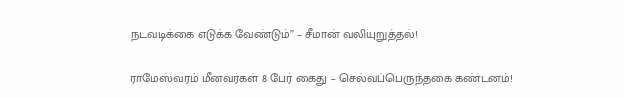நடவடிக்கை எடுக்க வேண்டும்” – சீமான் வலியுறுத்தல்!

ராமேஸ்வரம் மீனவர்கள் 8 பேர் கைது – செல்வப்பெருந்தகை கண்டனம்!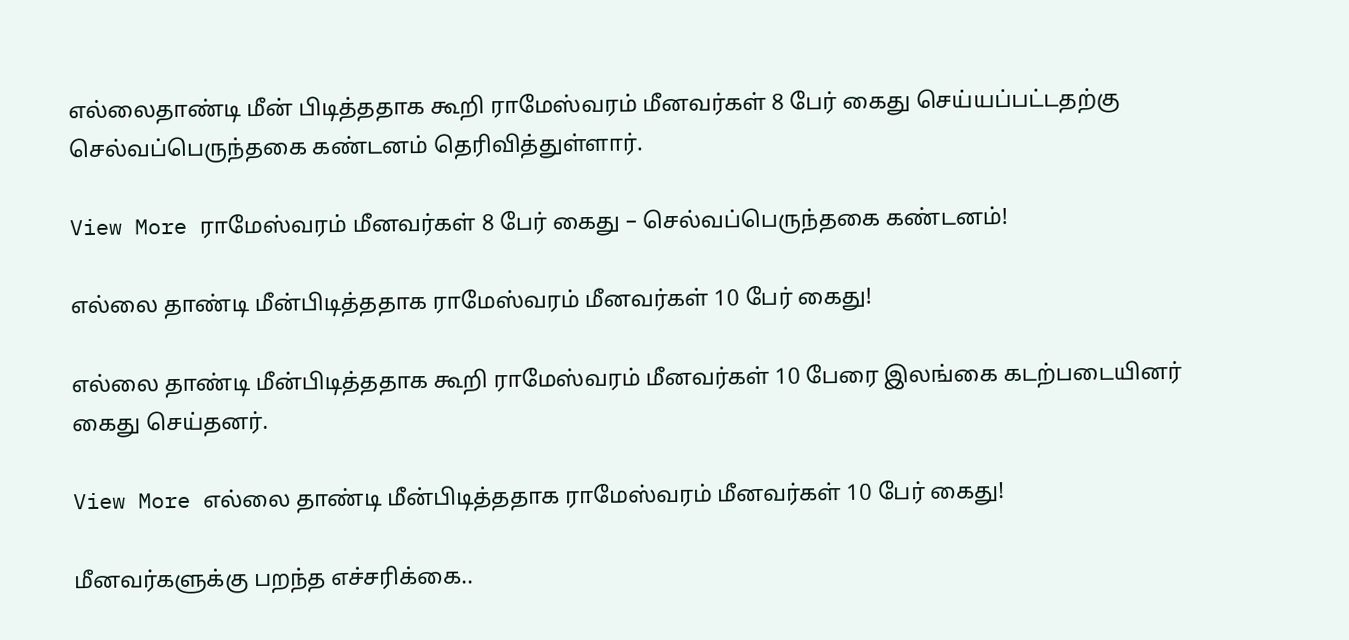எல்லைதாண்டி மீன் பிடித்ததாக கூறி ராமேஸ்வரம் மீனவர்கள் 8 பேர் கைது செய்யப்பட்டதற்கு செல்வப்பெருந்தகை கண்டனம் தெரிவித்துள்ளார்.

View More ராமேஸ்வரம் மீனவர்கள் 8 பேர் கைது – செல்வப்பெருந்தகை கண்டனம்!

எல்லை தாண்டி மீன்பிடித்ததாக ராமேஸ்வரம் மீனவர்கள் 10 பேர் கைது!

எல்லை தாண்டி மீன்பிடித்ததாக கூறி ராமேஸ்வரம் மீனவர்கள் 10 பேரை இலங்கை கடற்படையினர் கைது செய்தனர்.

View More எல்லை தாண்டி மீன்பிடித்ததாக ராமேஸ்வரம் மீனவர்கள் 10 பேர் கைது!

மீனவர்களுக்கு பறந்த எச்சரிக்கை..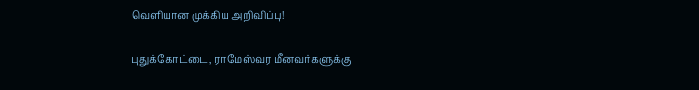வெளியான முக்கிய அறிவிப்பு!

புதுக்கோட்டை, ராமேஸ்வர மீனவர்களுக்கு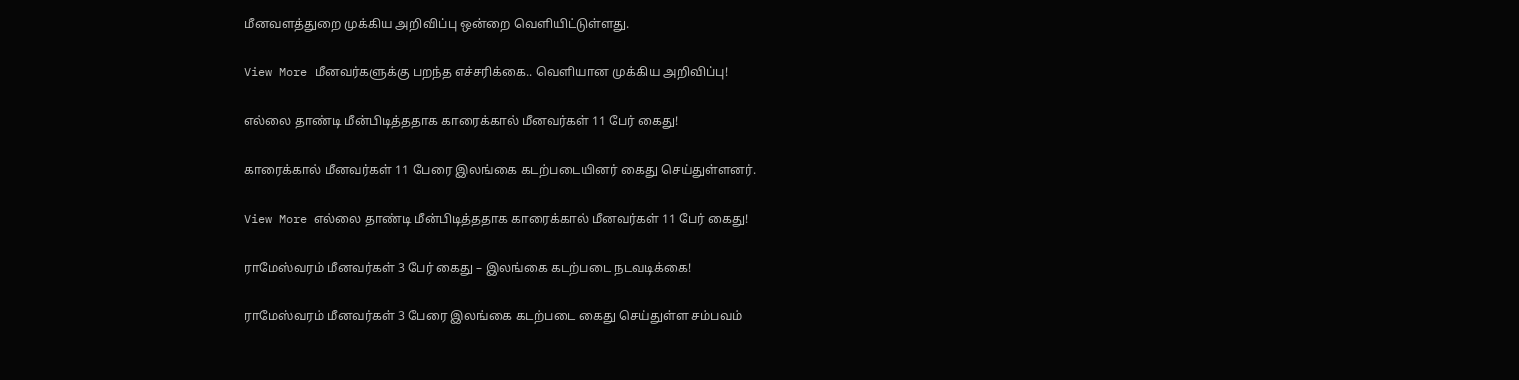மீனவளத்துறை முக்கிய அறிவிப்பு ஒன்றை வெளியிட்டுள்ளது.

View More மீனவர்களுக்கு பறந்த எச்சரிக்கை.. வெளியான முக்கிய அறிவிப்பு!

எல்லை தாண்டி மீன்பிடித்ததாக காரைக்கால் மீனவர்கள் 11 பேர் கைது!

காரைக்கால் மீனவர்கள் 11 பேரை இலங்கை கடற்படையினர் கைது செய்துள்ளனர்.

View More எல்லை தாண்டி மீன்பிடித்ததாக காரைக்கால் மீனவர்கள் 11 பேர் கைது!

ராமேஸ்வரம் மீனவர்கள் 3 பேர் கைது – இலங்கை கடற்படை நடவடிக்கை!

ராமேஸ்வரம் மீனவர்கள் 3 பேரை இலங்கை கடற்படை கைது செய்துள்ள சம்பவம்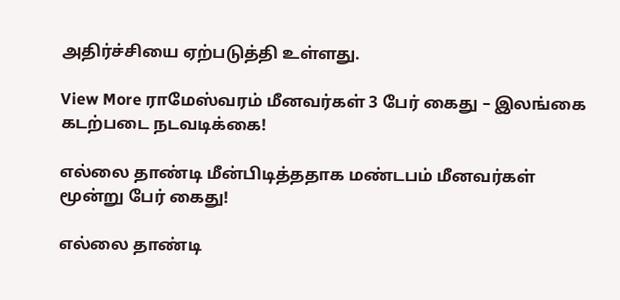அதிர்ச்சியை ஏற்படுத்தி உள்ளது.

View More ராமேஸ்வரம் மீனவர்கள் 3 பேர் கைது – இலங்கை கடற்படை நடவடிக்கை!

எல்லை தாண்டி மீன்பிடித்ததாக மண்டபம் மீனவர்கள் மூன்று பேர் கைது!

எல்லை தாண்டி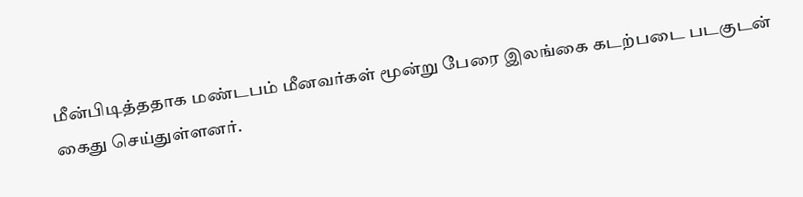மீன்பிடித்ததாக மண்டபம் மீனவர்கள் மூன்று பேரை இலங்கை கடற்படை படகுடன் கைது செய்துள்ளனர்.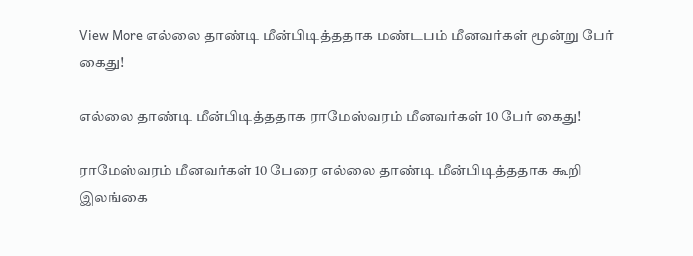View More எல்லை தாண்டி மீன்பிடித்ததாக மண்டபம் மீனவர்கள் மூன்று பேர் கைது!

எல்லை தாண்டி மீன்பிடித்ததாக ராமேஸ்வரம் மீனவர்கள் 10 பேர் கைது!

ராமேஸ்வரம் மீனவர்கள் 10 பேரை எல்லை தாண்டி மீன்பிடித்ததாக கூறி இலங்கை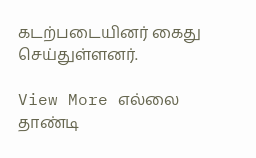கடற்படையினர் கைது செய்துள்ளனர்.

View More எல்லை தாண்டி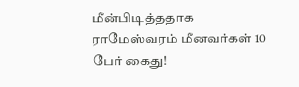மீன்பிடித்ததாக ராமேஸ்வரம் மீனவர்கள் 10 பேர் கைது!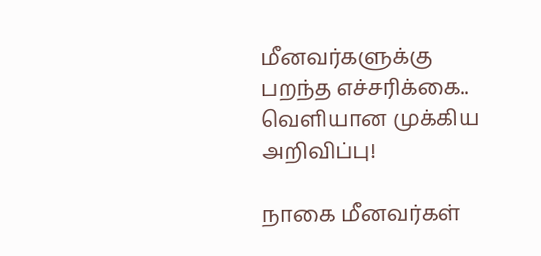மீனவர்களுக்கு பறந்த எச்சரிக்கை.. வெளியான முக்கிய அறிவிப்பு!

நாகை மீனவர்கள்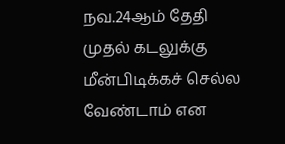நவ.24ஆம் தேதி முதல் கடலுக்கு மீன்பிடிக்கச் செல்ல வேண்டாம் என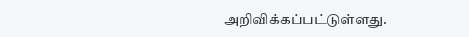அறிவிக்கப்பட்டுள்ளது.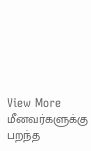View More மீனவர்களுக்கு பறந்த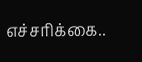எச்சரிக்கை..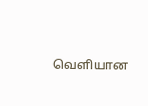வெளியான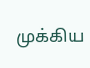முக்கிய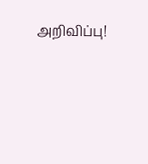அறிவிப்பு!